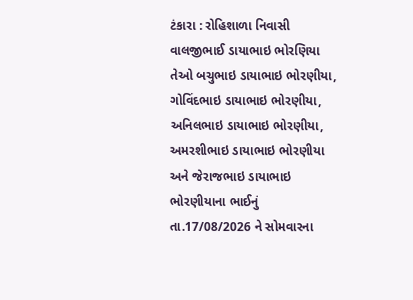ટંકારા : રોહિશાળા નિવાસી વાલજીભાઈ ડાયાભાઇ ભોરણિયા તેઓ બચુભાઇ ડાયાભાઇ ભોરણીયા, ગોવિંદભાઇ ડાયાભાઇ ભોરણીયા, અનિલભાઇ ડાયાભાઇ ભોરણીયા, અમરશીભાઇ ડાયાભાઇ ભોરણીયા અને જેરાજભાઇ ડાયાભાઇ ભોરણીયાના ભાઈનું તા.17/08/2026 ને સોમવારના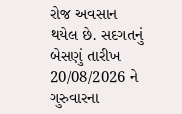રોજ અવસાન થયેલ છે. સદગતનું બેસણું તારીખ 20/08/2026 ને ગુરુવારના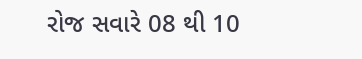રોજ સવારે 08 થી 10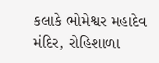કલાકે ભોમેશ્વર મહાદેવ મંદિર, રોહિશાળા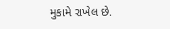મુકામે રાખેલ છે.